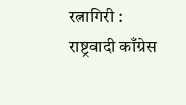रत्नागिरी : राष्ट्रवादी काँग्रेस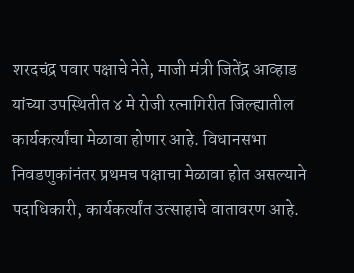शरदचंद्र पवार पक्षाचे नेते, माजी मंत्री जितेंद्र आव्हाड यांच्या उपस्थितीत ४ मे रोजी रत्नागिरीत जिल्ह्यातील कार्यकर्त्यांचा मेळावा होणार आहे. विधानसभा निवडणुकांनंतर प्रथमच पक्षाचा मेळावा होत असल्याने पदाधिकारी, कार्यकर्त्यांत उत्साहाचे वातावरण आहे.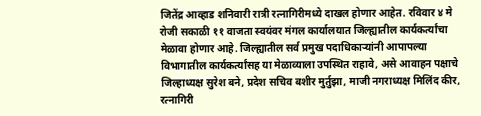जितेंद्र आव्हाड शनिवारी रात्री रत्नागिरीमध्ये दाखल होणार आहेत. रविवार ४ मे रोजी सकाळी ११ वाजता स्वयंवर मंगल कार्यालयात जिल्ह्यातील कार्यकर्त्यांचा मेळावा होणार आहे. जिल्ह्यातील सर्व प्रमुख पदाधिकाऱ्यांनी आपापल्या विभागातील कार्यकर्त्यांसह या मेळाव्याला उपस्थित राहावे, असे आवाहन पक्षाचे जिल्हाध्यक्ष सुरेश बने, प्रदेश सचिव बशीर मुर्तुझा, माजी नगराध्यक्ष मिलिंद कीर, रत्नागिरी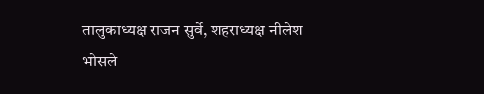तालुकाध्यक्ष राजन सुर्वे, शहराध्यक्ष नीलेश भोसले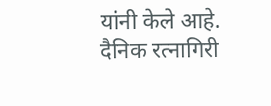यांनी केले आहे.
दैनिक रत्नागिरी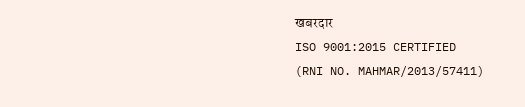खबरदार
ISO 9001:2015 CERTIFIED
(RNI NO. MAHMAR/2013/57411)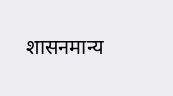शासनमान्य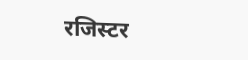रजिस्टर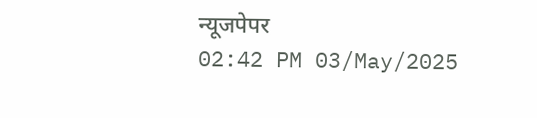न्यूजपेपर
02:42 PM 03/May/2025